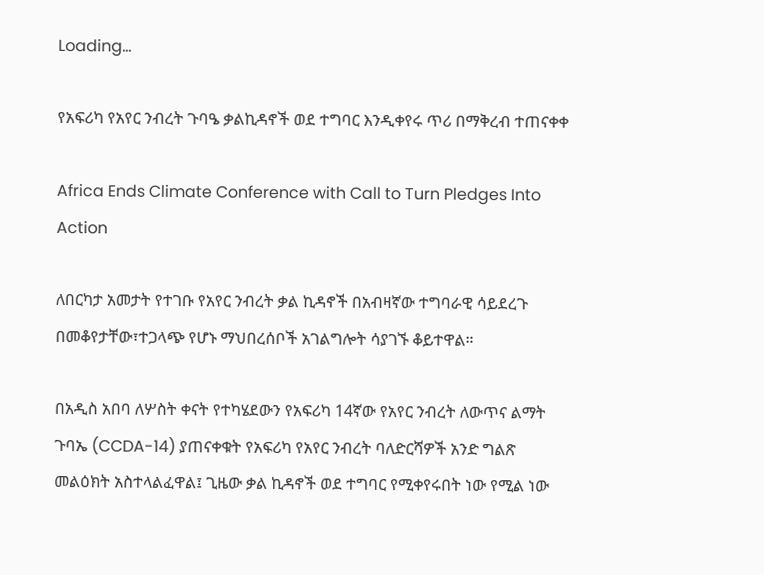Loading...

የአፍሪካ የአየር ንብረት ጉባዔ ቃልኪዳኖች ወደ ተግባር እንዲቀየሩ ጥሪ በማቅረብ ተጠናቀቀ

Africa Ends Climate Conference with Call to Turn Pledges Into Action

ለበርካታ አመታት የተገቡ የአየር ንብረት ቃል ኪዳኖች በአብዛኛው ተግባራዊ ሳይደረጉ በመቆየታቸው፣ተጋላጭ የሆኑ ማህበረሰቦች አገልግሎት ሳያገኙ ቆይተዋል።

በአዲስ አበባ ለሦስት ቀናት የተካሄደውን የአፍሪካ 14ኛው የአየር ንብረት ለውጥና ልማት ጉባኤ (CCDA-14) ያጠናቀቁት የአፍሪካ የአየር ንብረት ባለድርሻዎች አንድ ግልጽ መልዕክት አስተላልፈዋል፤ ጊዜው ቃል ኪዳኖች ወደ ተግባር የሚቀየሩበት ነው የሚል ነው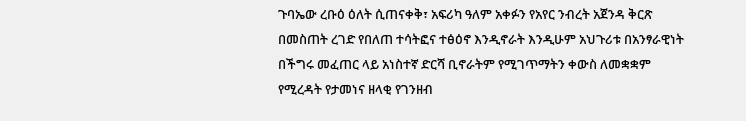ጉባኤው ረቡዕ ዕለት ሲጠናቀቅ፣ አፍሪካ ዓለም አቀፉን የአየር ንብረት አጀንዳ ቅርጽ በመስጠት ረገድ የበለጠ ተሳትፎና ተፅዕኖ እንዲኖራት እንዲሁም አህጉሪቱ በአንፃራዊነት በችግሩ መፈጠር ላይ አነስተኛ ድርሻ ቢኖራትም የሚገጥማትን ቀውስ ለመቋቋም የሚረዳት የታመነና ዘላቂ የገንዘብ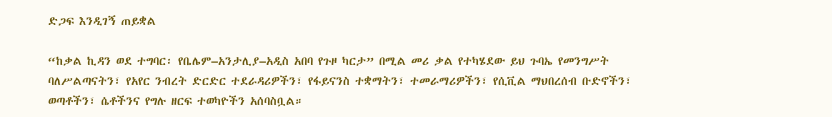ድጋፍ እንዲገኝ ጠይቋል

“ከቃል ኪዳን ወደ ተግባር፡ የቤሌም–አንታሊያ–አዲስ አበባ የጉዞ ካርታ” በሚል መሪ ቃል የተካሄደው ይህ ጉባኤ የመንግሥት ባለሥልጣናትን፣ የአየር ንብረት ድርድር ተደራዳሪዎችን፣ የፋይናንስ ተቋማትን፣ ተመራማሪዎችን፣ የሲቪል ማህበረሰብ ቡድኖችን፣ ወጣቶችን፣ ሴቶችንና የግሉ ዘርፍ ተወካዮችን አሰባስቧል።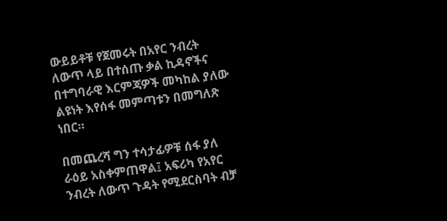ውይይቶቹ የጀመሩት በአየር ንብረት ለውጥ ላይ በተሰጡ ቃል ኪዳኖችና በተግባራዊ እርምጃዎች መካከል ያለው ልዩነት እየሰፋ መምጣቱን በመግለጽ ነበር።

በመጨረሻ ግን ተሳታፊዎቹ ሰፋ ያለ ራዕይ አስቀምጠዋል፤ አፍሪካ የአየር ንብረት ለውጥ ጉዳት የሚደርስባት ብቻ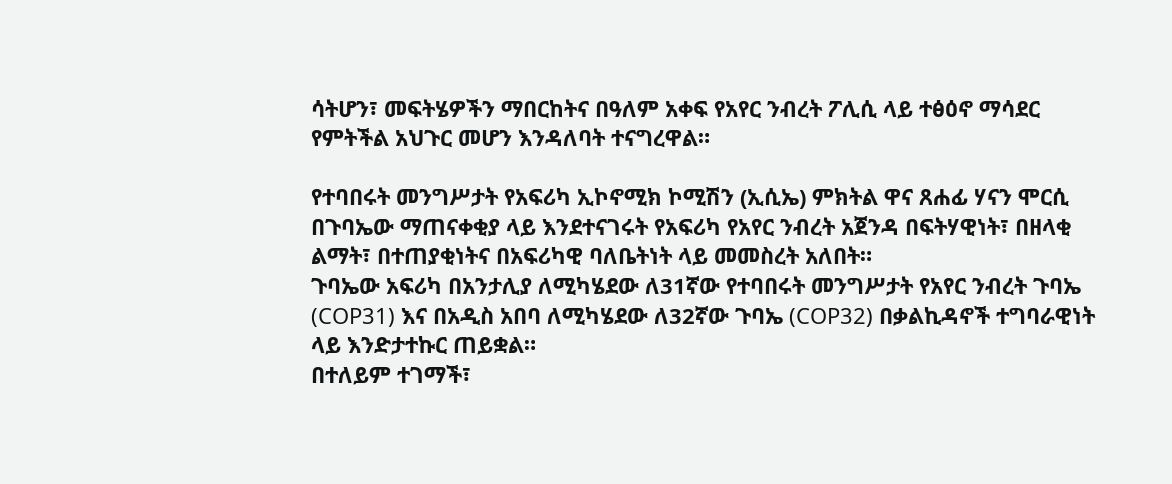ሳትሆን፣ መፍትሄዎችን ማበርከትና በዓለም አቀፍ የአየር ንብረት ፖሊሲ ላይ ተፅዕኖ ማሳደር የምትችል አህጉር መሆን እንዳለባት ተናግረዋል።

የተባበሩት መንግሥታት የአፍሪካ ኢኮኖሚክ ኮሚሽን (ኢሲኤ) ምክትል ዋና ጸሐፊ ሃናን ሞርሲ በጉባኤው ማጠናቀቂያ ላይ እንደተናገሩት የአፍሪካ የአየር ንብረት አጀንዳ በፍትሃዊነት፣ በዘላቂ ልማት፣ በተጠያቂነትና በአፍሪካዊ ባለቤትነት ላይ መመስረት አለበት።
ጉባኤው አፍሪካ በአንታሊያ ለሚካሄደው ለ31ኛው የተባበሩት መንግሥታት የአየር ንብረት ጉባኤ (COP31) እና በአዲስ አበባ ለሚካሄደው ለ32ኛው ጉባኤ (COP32) በቃልኪዳኖች ተግባራዊነት ላይ እንድታተኩር ጠይቋል።
በተለይም ተገማች፣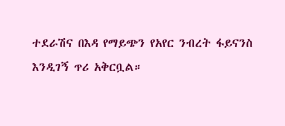ተደራሽና በእዳ የማይጭን የአየር ንብረት ፋይናንስ እንዲገኝ ጥሪ አቅርቧል።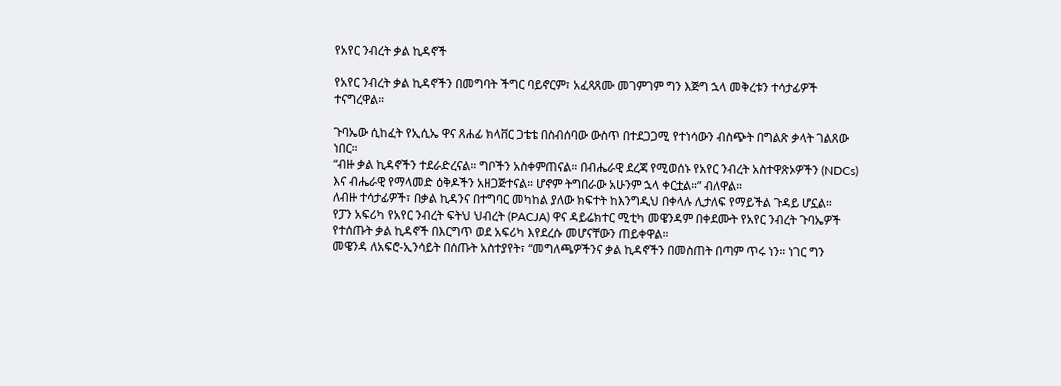የአየር ንብረት ቃል ኪዳኖች

የአየር ንብረት ቃል ኪዳኖችን በመግባት ችግር ባይኖርም፣ አፈጻጸሙ መገምገም ግን እጅግ ኋላ መቅረቱን ተሳታፊዎች ተናግረዋል።

ጉባኤው ሲከፈት የኢሲኤ ዋና ጸሐፊ ክላቨር ጋቴቴ በስብሰባው ውስጥ በተደጋጋሚ የተነሳውን ብስጭት በግልጽ ቃላት ገልጸው ነበር።
“ብዙ ቃል ኪዳኖችን ተደራድረናል። ግቦችን አስቀምጠናል። በብሔራዊ ደረጃ የሚወሰኑ የአየር ንብረት አስተዋጽኦዎችን (NDCs) እና ብሔራዊ የማላመድ ዕቅዶችን አዘጋጅተናል። ሆኖም ትግበራው አሁንም ኋላ ቀርቷል።” ብለዋል።
ለብዙ ተሳታፊዎች፣ በቃል ኪዳንና በተግባር መካከል ያለው ክፍተት ከእንግዲህ በቀላሉ ሊታለፍ የማይችል ጉዳይ ሆኗል።
የፓን አፍሪካ የአየር ንብረት ፍትህ ህብረት (PACJA) ዋና ዳይሬክተር ሚቲካ መዌንዳም በቀደሙት የአየር ንብረት ጉባኤዎች የተሰጡት ቃል ኪዳኖች በእርግጥ ወደ አፍሪካ እየደረሱ መሆናቸውን ጠይቀዋል።
መዌንዳ ለአፍሮ-ኢንሳይት በሰጡት አስተያየት፣ “መግለጫዎችንና ቃል ኪዳኖችን በመስጠት በጣም ጥሩ ነን። ነገር ግን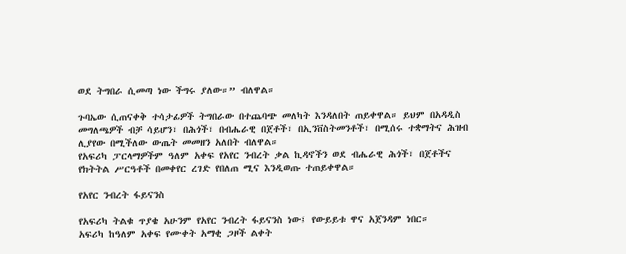ወደ ትግበራ ሲመጣ ነው ችግሩ ያለው።” ብለዋል።

ጉባኤው ሲጠናቀቅ ተሳታፊዎች ትግበራው በተጨባጭ መለካት እንዳለበት ጠይቀዋል። ይህም በአዳዲስ መግለጫዎች ብቻ ሳይሆን፣ በሕጎች፣ በብሔራዊ በጀቶች፣ በኢንቨስትመንቶች፣ በሚሰሩ ተቋማትና ሕዝብ ሊያየው በሚችለው ውጤት መመዘን አለበት ብለዋል።
የአፍሪካ ፓርላማዎችም ዓለም አቀፍ የአየር ንብረት ቃል ኪዳኖችን ወደ ብሔራዊ ሕጎች፣ በጀቶችና የክትትል ሥርዓቶች በመቀየር ረገድ የበለጠ ሚና እንዲወጡ ተጠይቀዋል።

የአየር ንብረት ፋይናንስ

የአፍሪካ ትልቁ ጥያቄ አሁንም የአየር ንብረት ፋይናንስ ነው፤ የውይይቱ ዋና አጀንዳም ነበር።
አፍሪካ ከዓለም አቀፍ የሙቀት አማቂ ጋዞች ልቀት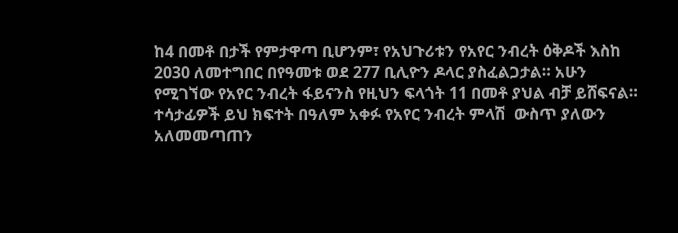ከ4 በመቶ በታች የምታዋጣ ቢሆንም፣ የአህጉሪቱን የአየር ንብረት ዕቅዶች እስከ 2030 ለመተግበር በየዓመቱ ወደ 277 ቢሊዮን ዶላር ያስፈልጋታል። አሁን የሚገኘው የአየር ንብረት ፋይናንስ የዚህን ፍላጎት 11 በመቶ ያህል ብቻ ይሸፍናል።
ተሳታፊዎች ይህ ክፍተት በዓለም አቀፉ የአየር ንብረት ምላሽ  ውስጥ ያለውን አለመመጣጠን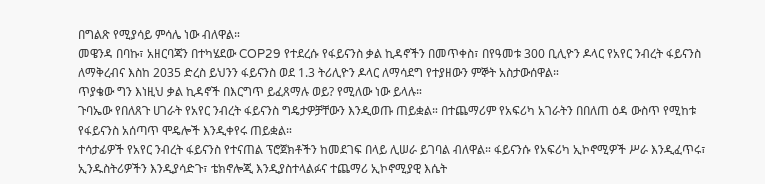በግልጽ የሚያሳይ ምሳሌ ነው ብለዋል።
መዌንዳ በባኩ፣ አዘርባጃን በተካሄደው COP29 የተደረሱ የፋይናንስ ቃል ኪዳኖችን በመጥቀስ፣ በየዓመቱ 300 ቢሊዮን ዶላር የአየር ንብረት ፋይናንስ ለማቅረብና እስከ 2035 ድረስ ይህንን ፋይናንስ ወደ 1.3 ትሪሊዮን ዶላር ለማሳደግ የተያዘውን ምኞት አስታውሰዋል።
ጥያቄው ግን እነዚህ ቃል ኪዳኖች በእርግጥ ይፈጸማሉ ወይ? የሚለው ነው ይላሉ።
ጉባኤው የበለጸጉ ሀገራት የአየር ንብረት ፋይናንስ ግዴታዎቻቸውን እንዲወጡ ጠይቋል። በተጨማሪም የአፍሪካ አገራትን በበለጠ ዕዳ ውስጥ የሚከቱ የፋይናንስ አሰጣጥ ሞዴሎች እንዲቀየሩ ጠይቋል።
ተሳታፊዎች የአየር ንብረት ፋይናንስ የተናጠል ፕሮጀክቶችን ከመደገፍ በላይ ሊሠራ ይገባል ብለዋል። ፋይናንሱ የአፍሪካ ኢኮኖሚዎች ሥራ እንዲፈጥሩ፣ ኢንዱስትሪዎችን እንዲያሳድጉ፣ ቴክኖሎጂ እንዲያስተላልፉና ተጨማሪ ኢኮኖሚያዊ እሴት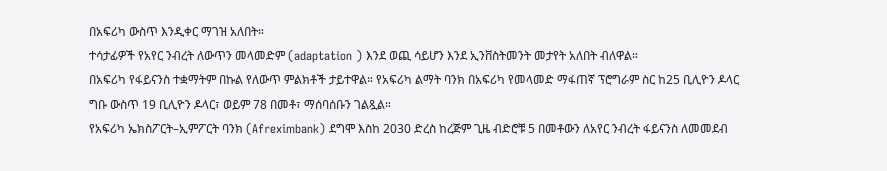በአፍሪካ ውስጥ እንዲቀር ማገዝ አለበት።
ተሳታፊዎች የአየር ንብረት ለውጥን መላመድም (adaptation ) እንደ ወጪ ሳይሆን እንደ ኢንቨስትመንት መታየት አለበት ብለዋል።
በአፍሪካ የፋይናንስ ተቋማትም በኩል የለውጥ ምልክቶች ታይተዋል። የአፍሪካ ልማት ባንክ በአፍሪካ የመላመድ ማፋጠኛ ፕሮግራም ስር ከ25 ቢሊዮን ዶላር ግቡ ውስጥ 19 ቢሊዮን ዶላር፣ ወይም 78 በመቶ፣ ማሰባሰቡን ገልጿል።
የአፍሪካ ኤክስፖርት–ኢምፖርት ባንክ (Afreximbank) ደግሞ እስከ 2030 ድረስ ከረጅም ጊዜ ብድሮቹ 5 በመቶውን ለአየር ንብረት ፋይናንስ ለመመደብ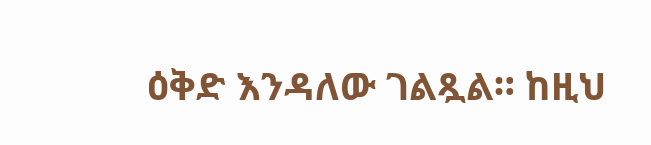ዕቅድ እንዳለው ገልጿል። ከዚህ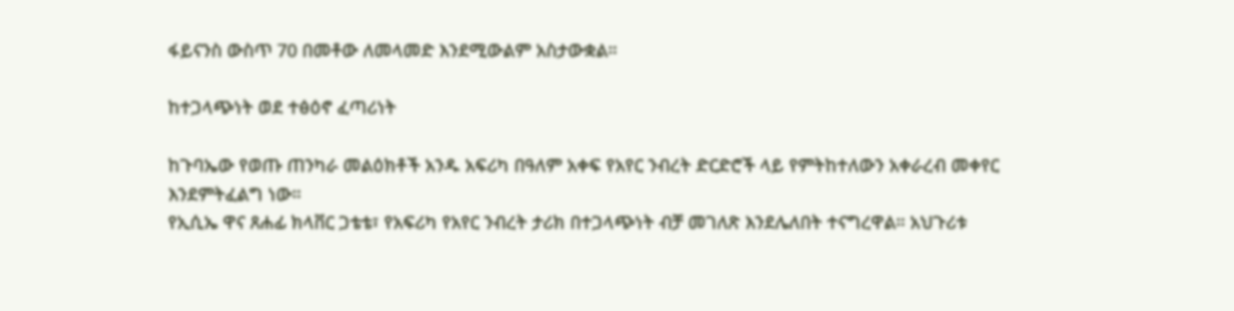ፋይናንስ ውስጥ 70 በመቶው ለመላመድ እንደሚውልም አስታውቋል።

ከተጋላጭነት ወደ ተፅዕኖ ፈጣሪነት

ከጉባኤው የወጡ ጠንካራ መልዕክቶች አንዱ አፍሪካ በዓለም አቀፍ የአየር ንብረት ድርድሮች ላይ የምትከተለውን አቀራረብ መቀየር እንደምትፈልግ ነው።
የኢሲኤ ዋና ጸሐፊ ክላቨር ጋቴቴ፣ የአፍሪካ የአየር ንብረት ታሪክ በተጋላጭነት ብቻ መገለጽ እንደሌለበት ተናግረዋል። አህጉሪቱ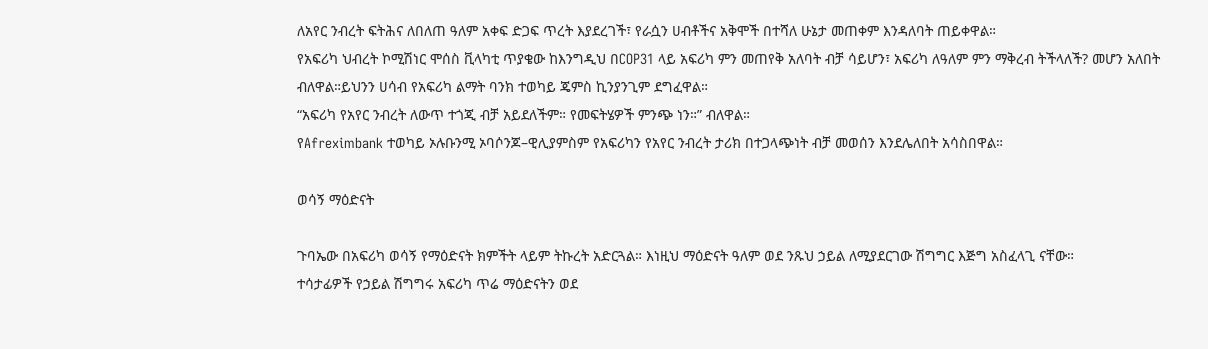ለአየር ንብረት ፍትሕና ለበለጠ ዓለም አቀፍ ድጋፍ ጥረት እያደረገች፣ የራሷን ሀብቶችና አቅሞች በተሻለ ሁኔታ መጠቀም እንዳለባት ጠይቀዋል።
የአፍሪካ ህብረት ኮሚሽነር ሞሰስ ቪላካቲ ጥያቄው ከእንግዲህ በCOP31 ላይ አፍሪካ ምን መጠየቅ አለባት ብቻ ሳይሆን፣ አፍሪካ ለዓለም ምን ማቅረብ ትችላለች? መሆን አለበት ብለዋል።ይህንን ሀሳብ የአፍሪካ ልማት ባንክ ተወካይ ጄምስ ኪንያንጊም ደግፈዋል።
“አፍሪካ የአየር ንብረት ለውጥ ተጎጂ ብቻ አይደለችም። የመፍትሄዎች ምንጭ ነን።” ብለዋል።
የAfreximbank ተወካይ ኦሉቡንሚ ኦባሶንጆ–ዊሊያምስም የአፍሪካን የአየር ንብረት ታሪክ በተጋላጭነት ብቻ መወሰን እንደሌለበት አሳስበዋል።

ወሳኝ ማዕድናት

ጉባኤው በአፍሪካ ወሳኝ የማዕድናት ክምችት ላይም ትኩረት አድርጓል። እነዚህ ማዕድናት ዓለም ወደ ንጹህ ኃይል ለሚያደርገው ሽግግር እጅግ አስፈላጊ ናቸው።
ተሳታፊዎች የኃይል ሽግግሩ አፍሪካ ጥሬ ማዕድናትን ወደ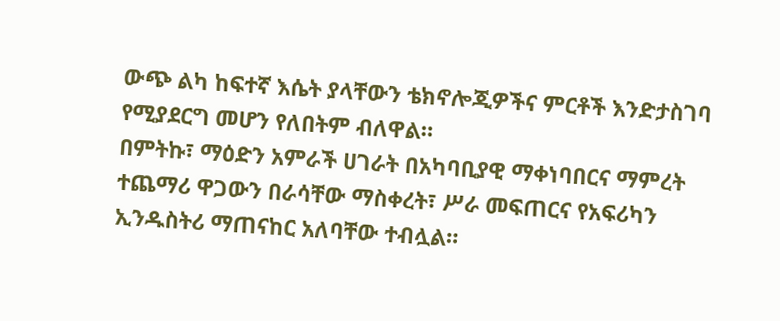ውጭ ልካ ከፍተኛ እሴት ያላቸውን ቴክኖሎጂዎችና ምርቶች እንድታስገባ የሚያደርግ መሆን የለበትም ብለዋል።
በምትኩ፣ ማዕድን አምራች ሀገራት በአካባቢያዊ ማቀነባበርና ማምረት ተጨማሪ ዋጋውን በራሳቸው ማስቀረት፣ ሥራ መፍጠርና የአፍሪካን ኢንዱስትሪ ማጠናከር አለባቸው ተብሏል።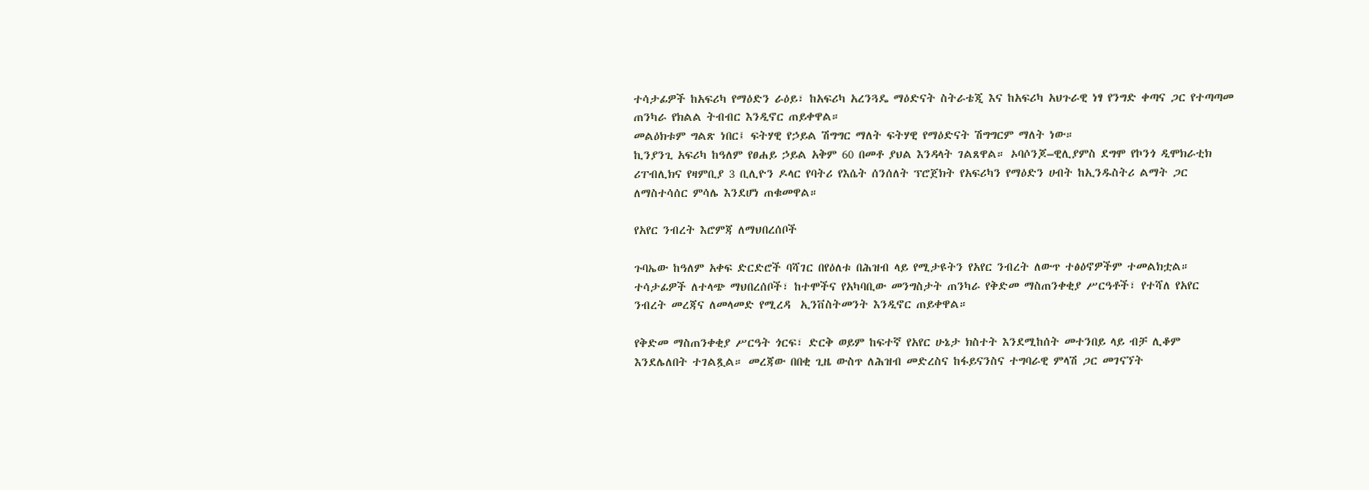ተሳታፊዎች ከአፍሪካ የማዕድን ራዕይ፣ ከአፍሪካ አረንጓዴ ማዕድናት ስትራቴጂ እና ከአፍሪካ አህጉራዊ ነፃ የንግድ ቀጣና ጋር የተጣጣመ ጠንካራ የክልል ትብብር እንዲኖር ጠይቀዋል።
መልዕክቱም ግልጽ ነበር፤ ፍትሃዊ የኃይል ሽግግር ማለት ፍትሃዊ የማዕድናት ሽግግርም ማለት ነው።
ኪንያንጊ አፍሪካ ከዓለም የፀሐይ ኃይል አቅም 60 በመቶ ያህል እንዳላት ገልጸዋል። ኦባሶንጆ–ዊሊያምስ ደግሞ የኮንጎ ዲሞክራቲክ ሪፐብሊክና የዛምቢያ 3 ቢሊዮን ዶላር የባትሪ የእሴት ሰንሰለት ፕሮጀክት የአፍሪካን የማዕድን ሀብት ከኢንዱስትሪ ልማት ጋር ለማስተሳሰር ምሳሌ እንደሆነ ጠቁመዋል።

የአየር ንብረት እሮምጃ ለማህበረሰቦች

ጉባኤው ከዓለም አቀፍ ድርድሮች ባሻገር በየዕለቱ በሕዝብ ላይ የሚታዩትን የአየር ንብረት ለውጥ ተፅዕኖዎችም ተመልክቷል። ተሳታፊዎች ለተላጭ ማህበረሰቦች፣ ከተሞችና የአካባቢው መንግስታት ጠንካራ የቅድመ ማስጠንቀቂያ ሥርዓቶች፣ የተሻለ የአየር ንብረት መረጃና ለመላመድ የሚረዳ  ኢንቨስትመንት እንዲኖር ጠይቀዋል።

የቅድመ ማስጠንቀቂያ ሥርዓት ጎርፍ፣ ድርቅ ወይም ከፍተኛ የአየር ሁኔታ ክስተት እንደሚከሰት መተንበይ ላይ ብቻ ሊቆም እንደሌለበት ተገልጿል። መረጃው በበቂ ጊዜ ውስጥ ለሕዝብ መድረስና ከፋይናንስና ተግባራዊ ምላሽ ጋር መገናኘት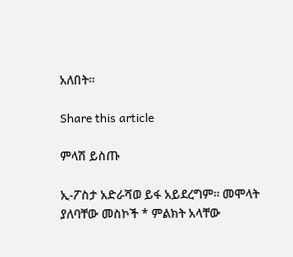አለበት።

Share this article

ምላሽ ይስጡ

ኢ-ፖስታ አድራሻወ ይፋ አይደረግም። መሞላት ያለባቸው መስኮች * ምልክት አላቸው